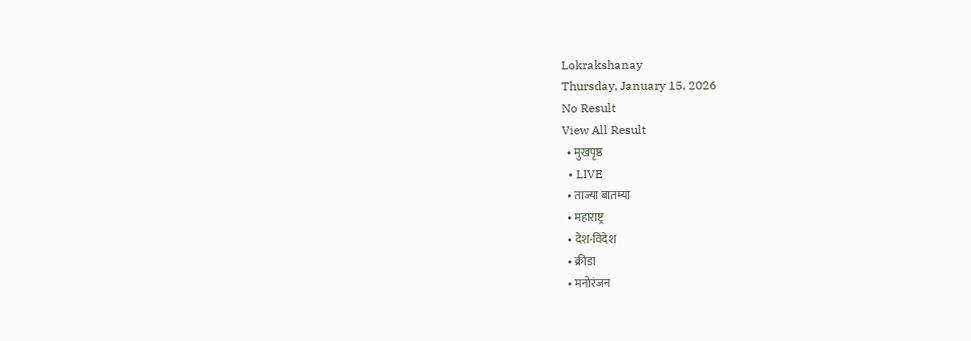Lokrakshanay
Thursday, January 15, 2026
No Result
View All Result
  • मुखपृष्ठ
  • LIVE
  • ताज्या बातम्या
  • महाराष्ट्र
  • देश-विदेश
  • क्रीडा
  • मनोरंजन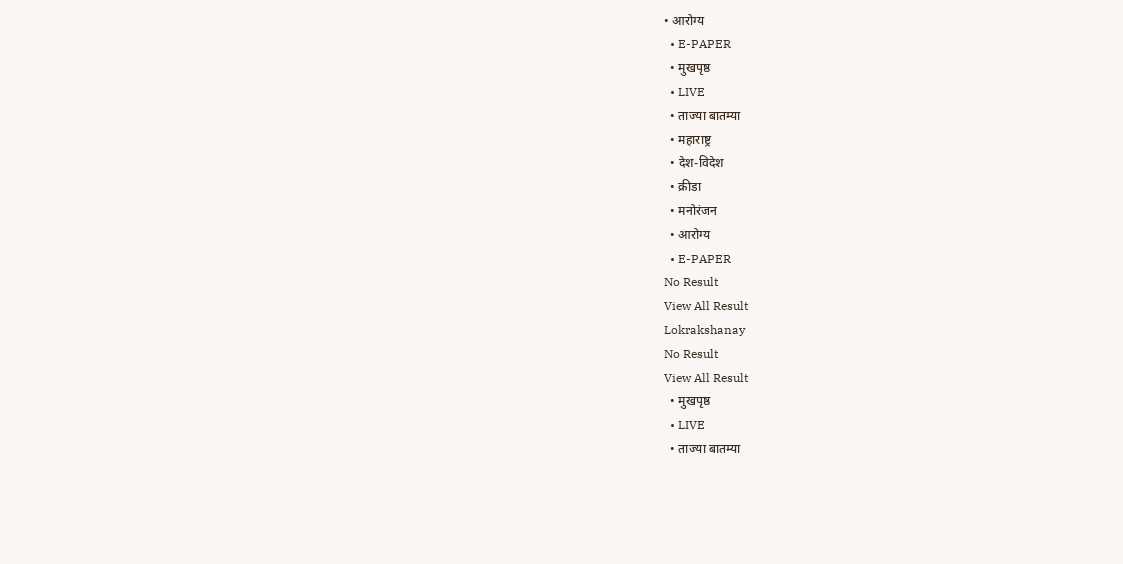• आरोग्य
  • E-PAPER
  • मुखपृष्ठ
  • LIVE
  • ताज्या बातम्या
  • महाराष्ट्र
  • देश-विदेश
  • क्रीडा
  • मनोरंजन
  • आरोग्य
  • E-PAPER
No Result
View All Result
Lokrakshanay
No Result
View All Result
  • मुखपृष्ठ
  • LIVE
  • ताज्या बातम्या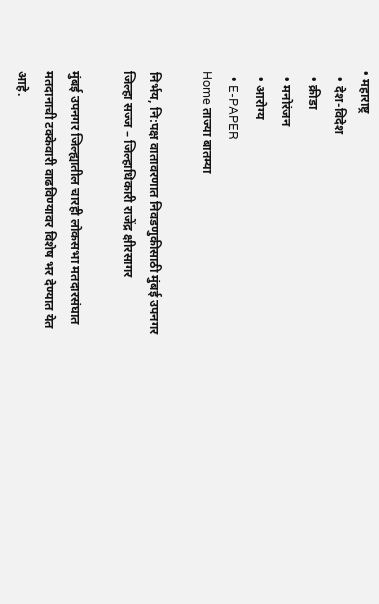• महाराष्ट्र
  • देश-विदेश
  • क्रीडा
  • मनोरंजन
  • आरोग्य
  • E-PAPER
Home ताज्या बातम्या

निर्भय, नि:पक्ष वातावरणात निवडणुकीसाठी मुंबई उपनगर जिल्हा सज्ज – जिल्हाधिकारी राजेंद्र क्षीरसागर

मुंबई उपनगर जिल्ह्यातील चारही लोकसभा मतदारसंघात मतदानाची टक्केवारी वाढविण्यावर विशेष भर देण्यात येत आहे.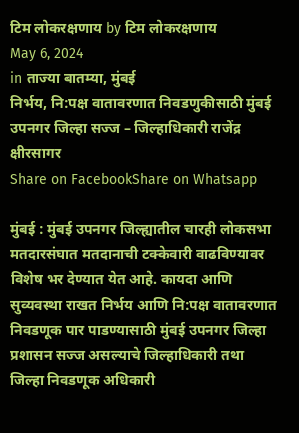टिम लोकरक्षणाय by टिम लोकरक्षणाय
May 6, 2024
in ताज्या बातम्या, मुंबई
निर्भय, नि:पक्ष वातावरणात निवडणुकीसाठी मुंबई उपनगर जिल्हा सज्ज – जिल्हाधिकारी राजेंद्र क्षीरसागर
Share on FacebookShare on Whatsapp

मुंबई : मुंबई उपनगर जिल्ह्यातील चारही लोकसभा मतदारसंघात मतदानाची टक्केवारी वाढविण्यावर विशेष भर देण्यात येत आहे. कायदा आणि सुव्यवस्था राखत निर्भय आणि नि:पक्ष वातावरणात निवडणूक पार पाडण्यासाठी मुंबई उपनगर जिल्हा प्रशासन सज्ज असल्याचे जिल्हाधिकारी तथा जिल्हा निवडणूक अधिकारी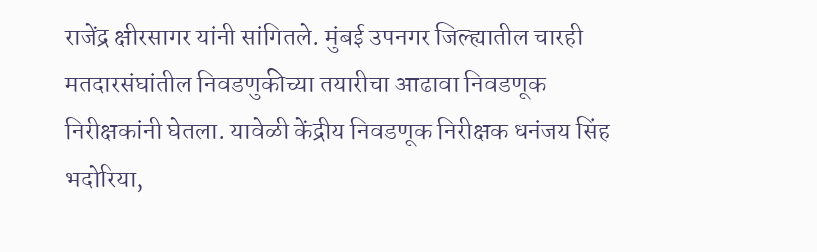राजेंद्र क्षीरसागर यांनी सांगितले. मुंबई उपनगर जिल्ह्यातील चारही मतदारसंघांतील निवडणुकीच्या तयारीचा आढावा निवडणूक निरीक्षकांनी घेतला. यावेळी केंद्रीय निवडणूक निरीक्षक धनंजय सिंह भदोरिया,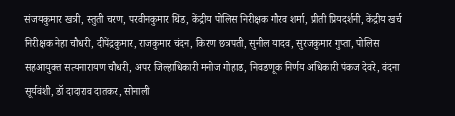संजयकुमार खत्री, स्तुती चरण, परवीनकुमार थिंड, केंद्रीय पोलिस निरीक्षक गौरव शर्मा, प्रीती प्रियदर्शनी, केंद्रीय खर्च निरीक्षक नेहा चौधरी, दीपेंद्रकुमार, राजकुमार चंदन, किरण छत्रपती, सुनील यादव, सुरजकुमार गुप्ता, पोलिस सहआयुक्त सत्यनारायण चौधरी, अपर जिल्हाधिकारी मनोज गोहाड, निवडणूक निर्णय अधिकारी पंकज देवरे, वंदना सूर्यवंशी, डॉ दादाराव दातकर, सोनाली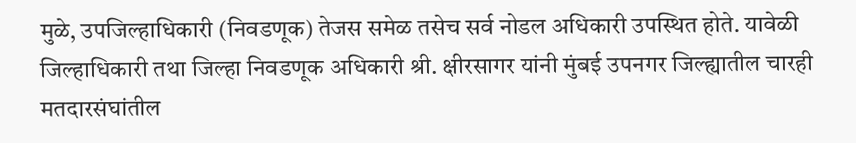मुळे, उपजिल्हाधिकारी (निवडणूक) तेजस समेळ तसेच सर्व नोडल अधिकारी उपस्थित होते. यावेळी जिल्हाधिकारी तथा जिल्हा निवडणूक अधिकारी श्री. क्षीरसागर यांनी मुंबई उपनगर जिल्ह्यातील चारही मतदारसंघांतील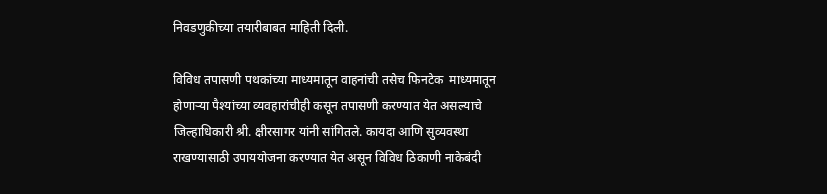निवडणुकीच्या तयारीबाबत माहिती दिली.

विविध तपासणी पथकांच्या माध्यमातून वाहनांची तसेच फिनटेक  माध्यमातून  होणाऱ्या पैश्यांच्या व्यवहारांचीही कसून तपासणी करण्यात येत असल्याचे जिल्हाधिकारी श्री. क्षीरसागर यांनी सांगितले. कायदा आणि सुव्यवस्था राखण्यासाठी उपाययोजना करण्यात येत असून विविध ठिकाणी नाकेबंदी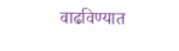वाढविण्यात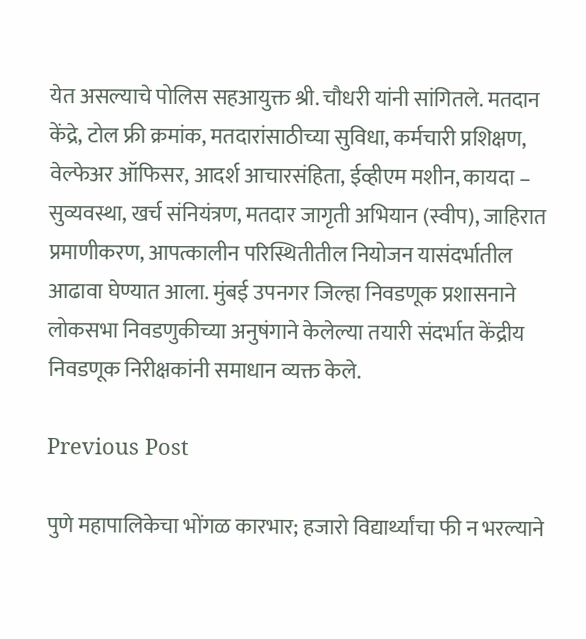येत असल्याचे पोलिस सहआयुक्त श्री. चौधरी यांनी सांगितले. मतदान केंद्रे, टोल फ्री क्रमांक, मतदारांसाठीच्या सुविधा, कर्मचारी प्रशिक्षण, वेल्फेअर ऑफिसर, आदर्श आचारसंहिता, ईव्हीएम मशीन, कायदा – सुव्यवस्था, खर्च संनियंत्रण, मतदार जागृती अभियान (स्वीप), जाहिरात प्रमाणीकरण, आपत्कालीन परिस्थितीतील नियोजन यासंदर्भातील आढावा घेण्यात आला. मुंबई उपनगर जिल्हा निवडणूक प्रशासनाने लोकसभा निवडणुकीच्या अनुषंगाने केलेल्या तयारी संदर्भात केंद्रीय निवडणूक निरीक्षकांनी समाधान व्यक्त केले.

Previous Post

पुणे महापालिकेचा भोंगळ कारभार; हजारो विद्यार्थ्यांचा फी न भरल्याने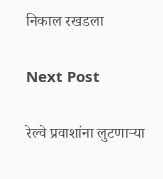निकाल रखडला

Next Post

रेल्वे प्रवाशांना लुटणाऱ्या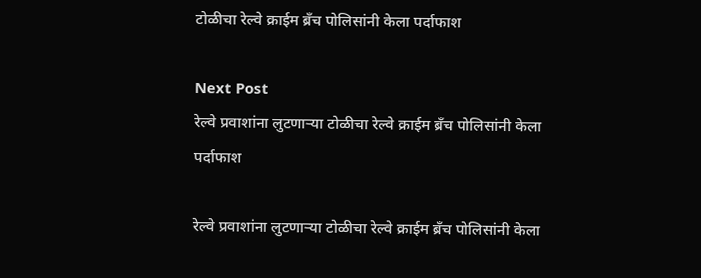टोळीचा रेल्वे क्राईम ब्रँच पोलिसांनी केला पर्दाफाश

Next Post
रेल्वे प्रवाशांना लुटणाऱ्या टोळीचा रेल्वे क्राईम ब्रँच पोलिसांनी केला पर्दाफाश

रेल्वे प्रवाशांना लुटणाऱ्या टोळीचा रेल्वे क्राईम ब्रँच पोलिसांनी केला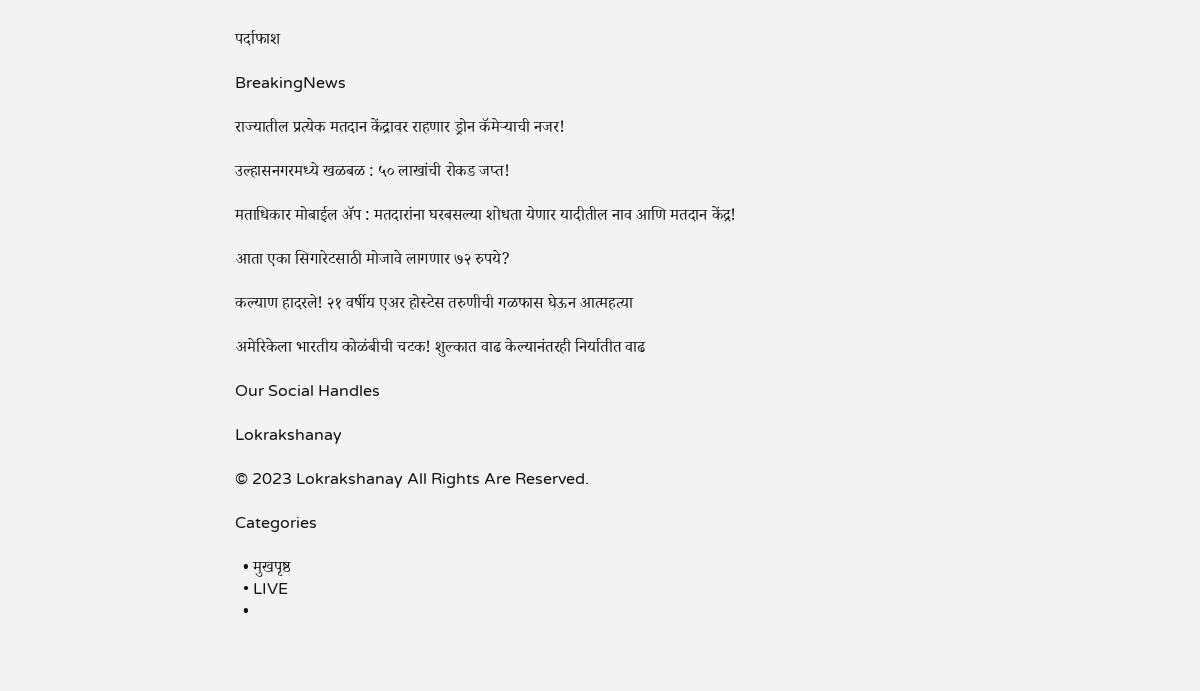पर्दाफाश

BreakingNews

राज्यातील प्रत्येक मतदान केंद्रावर राहणार ड्रोन कॅमेऱ्याची नजर!

उल्हासनगरमध्ये खळबळ : ५० लाखांची रोकड जप्त!

मताधिकार मोबाईल ॲप : मतदारांना घरबसल्या शोधता येणार यादीतील नाव आणि मतदान केंद्र!

आता एका सिगारेटसाठी मोजावे लागणार ७२ रुपये?

कल्याण हादरले! २१ वर्षीय एअर होस्टेस तरुणीची गळफास घेऊन आत्महत्या

अमेरिकेला भारतीय कोळंबीची चटक! शुल्कात वाढ केल्यानंतरही निर्यातीत वाढ

Our Social Handles

Lokrakshanay

© 2023 Lokrakshanay All Rights Are Reserved.

Categories

  • मुखपृष्ठ
  • LIVE
  •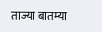ताज्या बातम्या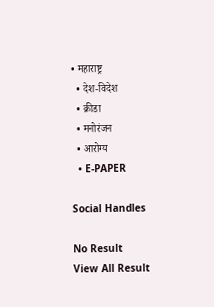• महाराष्ट्र
  • देश-विदेश
  • क्रीडा
  • मनोरंजन
  • आरोग्य
  • E-PAPER

Social Handles

No Result
View All Result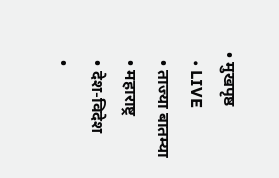• मुखपृष्ठ
  • LIVE
  • ताज्या बातम्या
  • महाराष्ट्र
  • देश-विदेश
  •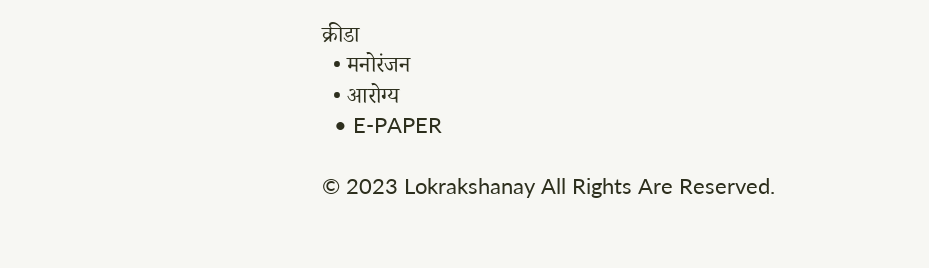क्रीडा
  • मनोरंजन
  • आरोग्य
  • E-PAPER

© 2023 Lokrakshanay All Rights Are Reserved.